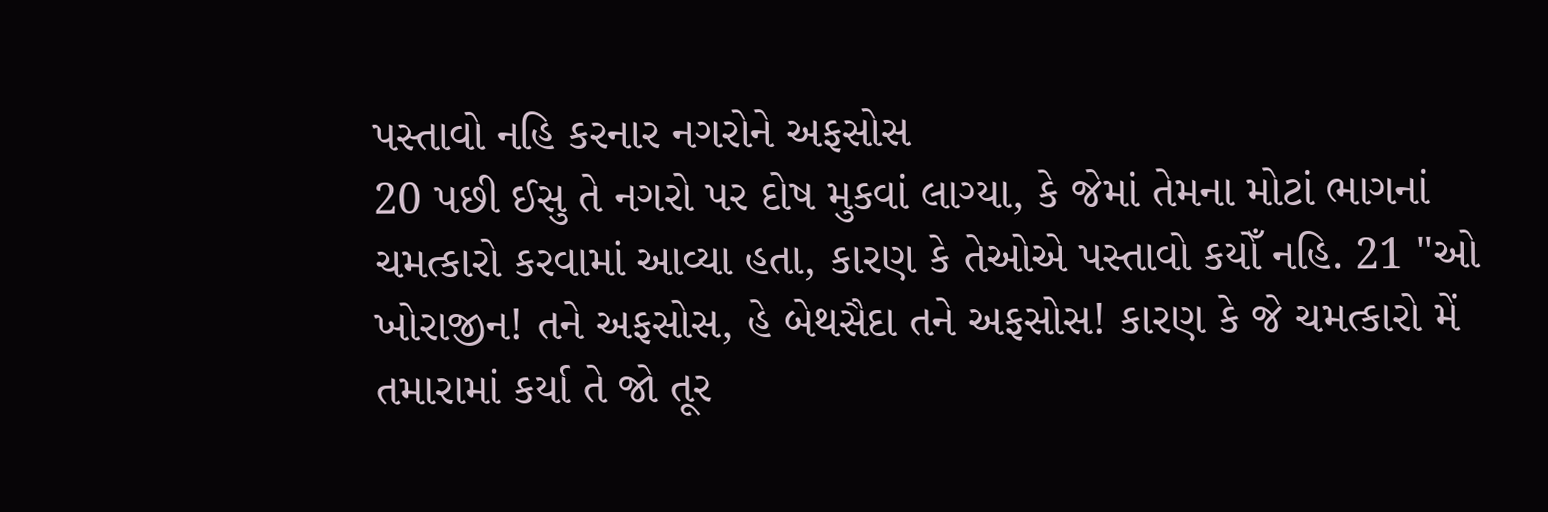પસ્તાવો નહિ કરનાર નગરોને અફસોસ
20 પછી ઈસુ તે નગરો પર દોષ મુકવાં લાગ્યા, કે જેમાં તેમના મોટાં ભાગનાં ચમત્કારો કરવામાં આવ્યા હતા, કારણ કે તેઓએ પસ્તાવો કયોઁ નહિ. 21 "ઓ ખોરાજીન! તને અફસોસ, હે બેથસૈદા તને અફસોસ! કારણ કે જે ચમત્કારો મેં તમારામાં કર્યા તે જો તૂર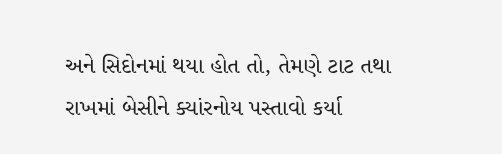અને સિદોનમાં થયા હોત તો, તેમણે ટાટ તથા રાખમાં બેસીને ક્યાંરનોય પસ્તાવો કર્યા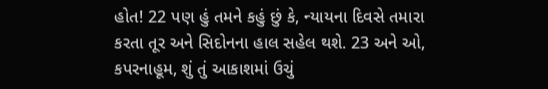હોત! 22 પણ હું તમને કહું છું કે, ન્યાયના દિવસે તમારા કરતા તૂર અને સિદોનના હાલ સહેલ થશે. 23 અને ઓ, કપરનાહૂમ, શું તું આકાશમાં ઉચું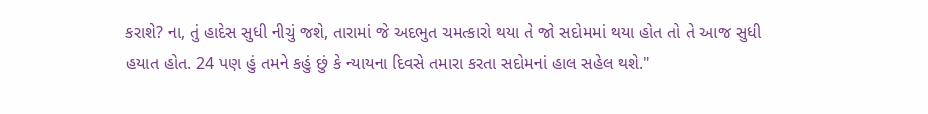કરાશે? ના, તું હાદેસ સુધી નીચું જશે, તારામાં જે અદભુત ચમત્કારો થયા તે જો સદોમમાં થયા હોત તો તે આજ સુધી હયાત હોત. 24 પણ હું તમને કહું છું કે ન્યાયના દિવસે તમારા કરતા સદોમનાં હાલ સહેલ થશે."